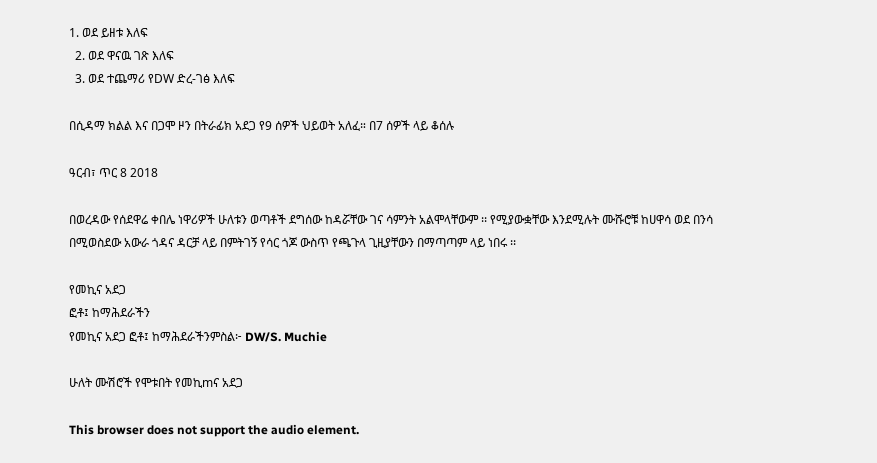1. ወደ ይዘቱ እለፍ
  2. ወደ ዋናዉ ገጽ እለፍ
  3. ወደ ተጨማሪ የDW ድረ-ገፅ እለፍ

በሲዳማ ክልል እና በጋሞ ዞን በትራፊክ አደጋ የ9 ሰዎች ህይወት አለፈ። በ7 ሰዎች ላይ ቆሰሉ

ዓርብ፣ ጥር 8 2018

በወረዳው የሰደዋሬ ቀበሌ ነዋሪዎች ሁለቱን ወጣቶች ደግሰው ከዳሯቸው ገና ሳምንት አልሞላቸውም ፡፡ የሚያውቋቸው እንደሚሉት ሙሹሮቹ ከሀዋሳ ወደ በንሳ በሚወስደው አውራ ጎዳና ዳርቻ ላይ በምትገኝ የሳር ጎጆ ውስጥ የጫጉላ ጊዚያቸውን በማጣጣም ላይ ነበሩ ፡፡

የመኪና አደጋ
ፎቶ፤ ከማሕደራችን
የመኪና አደጋ ፎቶ፤ ከማሕደራችንምስል፦ DW/S. Muchie

ሁለት ሙሽሮች የሞቱበት የመኪmና አደጋ

This browser does not support the audio element.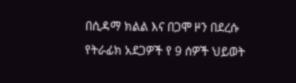በሲዳማ ክልል እና በጋሞ ዞን በደረሱ የትራፊክ አደጋዎች የ 9 ሰዎች ህይወት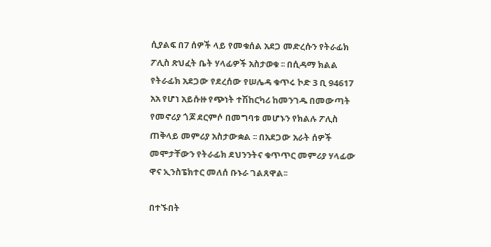ሲያልፍ በ7 ሰዎች ላይ የመቁሰል አደጋ መድረሱን የትራፊክ ፖሊስ ጽህፈት ቤት ሃላፊዎች አስታወቁ ፡፡ በሲዳማ ክልል  የትራፊክ አደጋው የደረሰው የሠሌዳ ቁጥሩ ኮድ 3 ቢ 94617 አአ የሆነ አይሱዙ የጭነት ተሽከርካሪ ከመንገዱ በመውጣት የመኖሪያ ጎጆ ደርምሶ በመግባቱ መሆኑን የክልሉ ፖሊስ ጠቅላይ መምሪያ አስታውቋል ፡፡ በአደጋው አራት ሰዎች መሞታቸውን የትራፊክ ደህንንትና ቁጥጥር መምሪያ ሃላፊው  ዋና ኢንስፔክተር መለሰ ቡኑራ ገልጸዋል፡፡

በተኙበት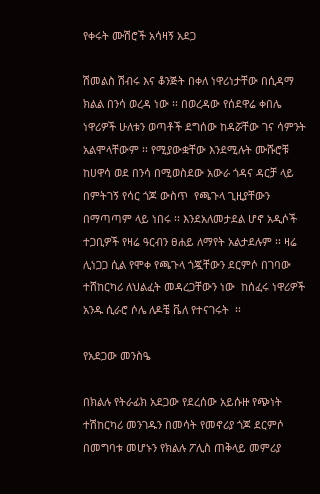የቀሩት ሙሽሮች አሳዛኝ አደጋ

ሽመልስ ሽብሩ እና ቆንጅት በቀለ ነዋሪነታቸው በሲዳማ ክልል በንሳ ወረዳ ነው ፡፡ በወረዳው የሰደዋሬ ቀበሌ ነዋሪዎች ሁለቱን ወጣቶች ደግሰው ከዳሯቸው ገና ሳምንት አልሞላቸውም ፡፡ የሚያውቋቸው እንደሚሉት ሙሹሮቹ ከሀዋሳ ወደ በንሳ በሚወስደው አውራ ጎዳና ዳርቻ ላይ በምትገኝ የሳር ጎጆ ውስጥ  የጫጉላ ጊዚያቸውን በማጣጣም ላይ ነበሩ ፡፡ እንደአለመታደል ሆኖ አዲሶች ተጋቢዎች የዛሬ ዓርብን ፀሐይ ለማየት አልታደሉም ፡፡ ዛሬ ሊነጋጋ ሲል የሞቀ የጫጉላ ጎጇቸውን ደርምሶ በገባው ተሸከርካሪ ለህልፈት መዳረጋቸውን ነው  ከሰፈሩ ነዋሪዎች አንዱ ሲራሮ ሶሌ ለዶቼ ቬለ የተናገሩት  ፡፡

የአደጋው መንስዔ

በክልሉ የትራፊክ አደጋው የደረሰው አይሱዙ የጭነት ተሽከርካሪ መንገዱን በመሳት የመኖሪያ ጎጆ ደርምሶ በመግባቱ መሆኑን የክልሉ ፖሊስ ጠቅላይ መምሪያ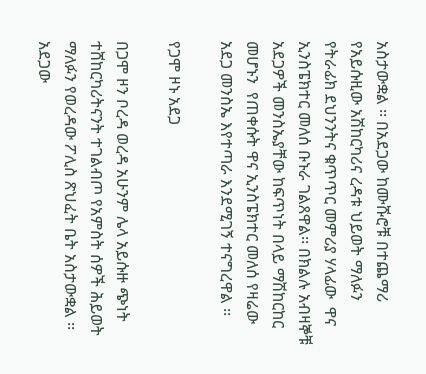አስታውቋል ፡፡ በአደጋው ከሙሹሮቹ በተጨማሪ የአይሱዚው አሽከርካሪና ረዳቱ ህይወት ማለፉን የትራፊክ ደህንንትና ቁጥጥር መምሪያ ሃላፊው  ዋና ኢንስፔክተር መለሰ ቡኑራ ገልጸዋል፡፡ በክልሉ አብዛኞቹ አደጋዎች መንስኤያቸው ከፍጥነት በላይ ማሽከርከር መሆኑን  የጠቀሱት ዋና ኢንስፔክተር መለሰ የዛሬው አደጋ መንስኤ እየተጣራ እንደሚገኝ ተናግረዋል ፡፡

የጋሞ ዞኑ አደጋ

በጋሞ ዞን ቦረዳ ወረዳ አሁንም ሌላ አይሱዙ ጭነት ተሸከርካሪትናንት ተገልብጦ የአምስት ሰዎች ሕይወት ማለፉን የወረዳው ፖሊስ ጽህፈት ቤት አስታውቋል ፡፡ አደጋው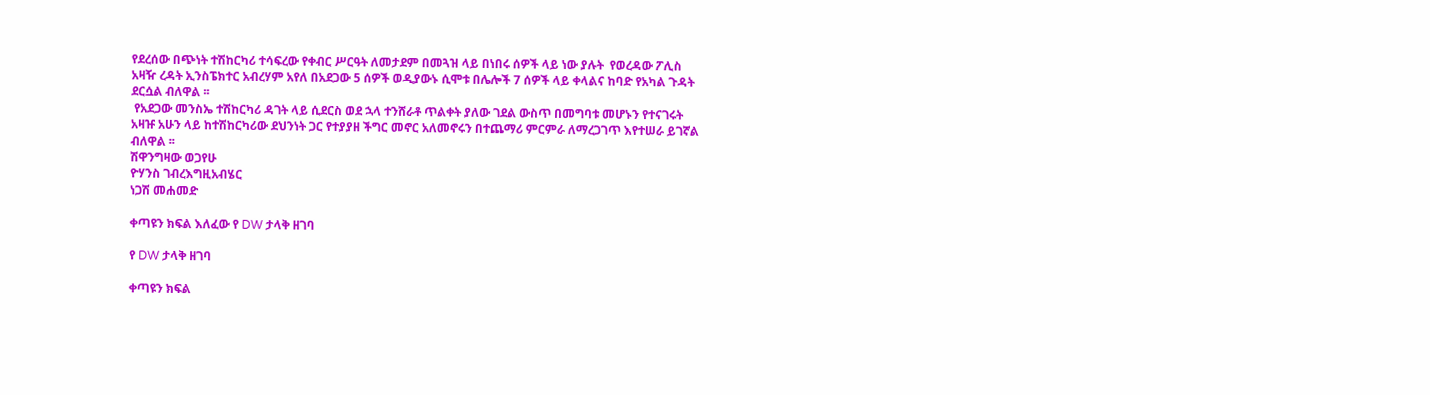የደረሰው በጭነት ተሽከርካሪ ተሳፍረው የቀብር ሥርዓት ለመታደም በመጓዝ ላይ በነበሩ ሰዎች ላይ ነው ያሉት  የወረዳው ፖሊስ አዛዥ ረዳት ኢንስፔክተር አብረሃም አየለ በአደጋው 5 ሰዎች ወዲያውኑ ሲሞቱ በሌሎች 7 ሰዎች ላይ ቀላልና ከባድ የአካል ጉዳት ደርሷል ብለዋል ፡፡
 የአደጋው መንስኤ ተሽከርካሪ ዳገት ላይ ሲደርስ ወደ ኋላ ተንሸራቶ ጥልቀት ያለው ገደል ውስጥ በመግባቱ መሆኑን የተናገሩት አዛዡ አሁን ላይ ከተሽከርካሪው ደህንነት ጋር የተያያዘ ችግር መኖር አለመኖሩን በተጨማሪ ምርምራ ለማረጋገጥ እየተሠራ ይገኛል ብለዋል ፡፡
ሽዋንግዛው ወጋየሁ
ዮሃንስ ገብረእግዚአብሄር
ነጋሽ መሐመድ

ቀጣዩን ክፍል እለፈው የ DW ታላቅ ዘገባ

የ DW ታላቅ ዘገባ

ቀጣዩን ክፍል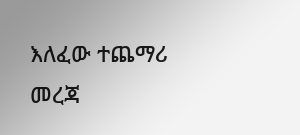እለፈው ተጨማሪ መረጃ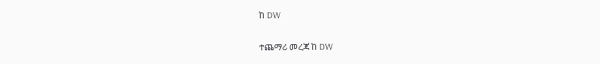ከ DW

ተጨማሪ መረጃ ከ DW